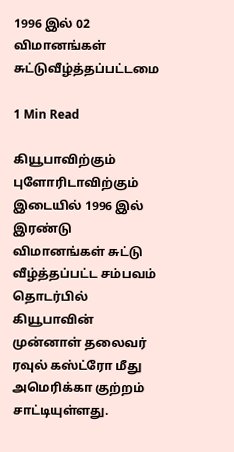1996 இல் 02 விமானங்கள் சுட்டுவீழ்த்தப்பட்டமை

1 Min Read

கியூபாவிற்கும் புளோரிடாவிற்கும் இடையில் 1996 இல் இரண்டு விமானங்கள் சுட்டு வீழ்த்தப்பட்ட சம்பவம் தொடர்பில் கியூபாவின் முன்னாள் தலைவர் ரவுல் கஸ்ட்ரோ மீது அமெரிக்கா குற்றம் சாட்டியுள்ளது.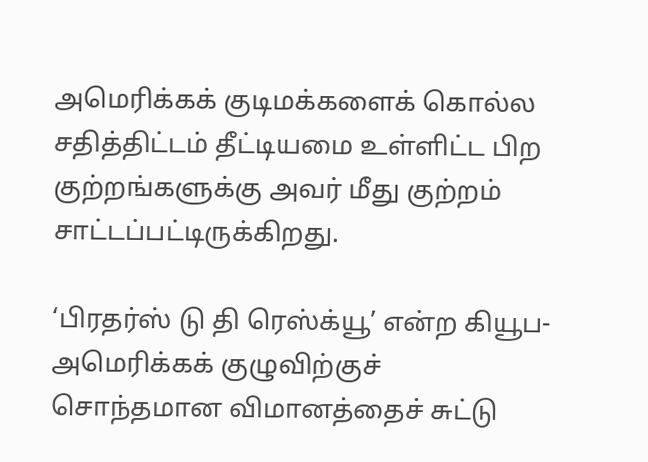அமெரிக்கக் குடிமக்களைக் கொல்ல சதித்திட்டம் தீட்டியமை உள்ளிட்ட பிற குற்றங்களுக்கு அவர் மீது குற்றம் சாட்டப்பட்டிருக்கிறது.

‘பிரதர்ஸ் டு தி ரெஸ்க்யூ’ என்ற கியூப-அமெரிக்கக் குழுவிற்குச் சொந்தமான விமானத்தைச் சுட்டு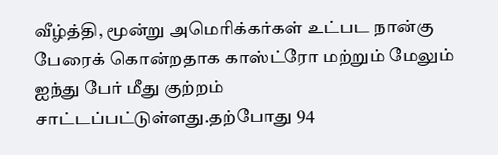வீழ்த்தி, மூன்று அமெரிக்கர்கள் உட்பட நான்கு பேரைக் கொன்றதாக காஸ்ட்ரோ மற்றும் மேலும் ஐந்து பேர் மீது குற்றம் சாட்டப்பட்டுள்ளது.தற்போது 94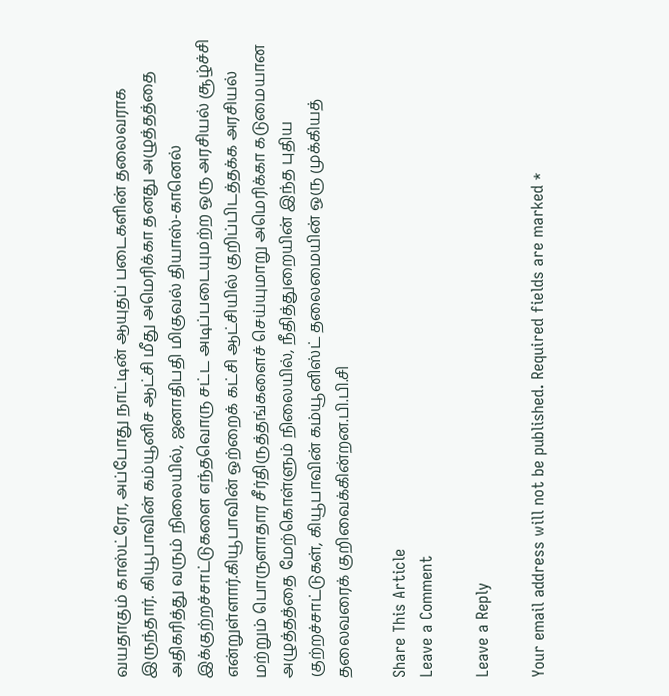வயதாகும் காஸ்ட்ரோ, அப்போது நாட்டின் ஆயுதப் படைகளின் தலைவராக இருந்தார். கியூபாவின் கம்யூனிச ஆட்சி மீது அமெரிக்கா தனது அழுத்தத்தை அதிகரித்து வரும் நிலையில், ஜனாதிபதி மிகுவல் தியாஸ்-கானெல் இக்குற்றச்சாட்டுகளை எந்தவொரு சட்ட அடிப்படையுமற்ற ஒரு அரசியல் சூழ்ச்சி என்றுள்ளார்.கியூபாவின் ஒற்றைக் கட்சி ஆட்சியில் குறிப்பிடத்தக்க அரசியல் மற்றும் பொருளாதார சீர்திருத்தங்களைச் செய்யுமாறு அமெரிக்கா கடுமையான அழுத்தத்தை மேற்கொள்ளும் நிலையில், நீதித்துறையின் இந்த புதிய குற்றச்சாட்டுகள், கியூபாவின் கம்யூனிஸ்ட் தலைமையின் ஒரு முக்கியத் தலைவரைக் குறிவைக்கின்றன.பி.பி.சி

Share This Article
Leave a Comment

Leave a Reply

Your email address will not be published. Required fields are marked *